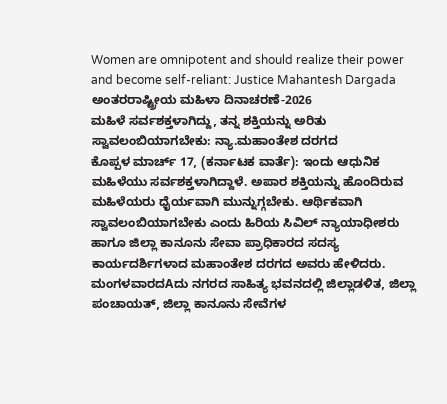Women are omnipotent and should realize their power and become self-reliant: Justice Mahantesh Dargada
ಅಂತರರಾಷ್ಟ್ರೀಯ ಮಹಿಳಾ ದಿನಾಚರಣೆ-2026
ಮಹಿಳೆ ಸರ್ವಶಕ್ತಳಾಗಿದ್ದು, ತನ್ನ ಶಕ್ತಿಯನ್ನು ಅರಿತು ಸ್ವಾವಲಂಬಿಯಾಗಬೇಕು: ನ್ಯಾ.ಮಹಾಂತೇಶ ದರಗದ
ಕೊಪ್ಪಳ ಮಾರ್ಚ್ 17, (ಕರ್ನಾಟಕ ವಾರ್ತೆ): ಇಂದು ಆಧುನಿಕ ಮಹಿಳೆಯು ಸರ್ವಶಕ್ತಳಾಗಿದ್ದಾಳೆ. ಅಪಾರ ಶಕ್ತಿಯನ್ನು ಹೊಂದಿರುವ ಮಹಿಳೆಯರು ಧೈರ್ಯವಾಗಿ ಮುನ್ನುಗ್ಗಬೇಕು. ಆರ್ಥಿಕವಾಗಿ ಸ್ವಾವಲಂಬಿಯಾಗಬೇಕು ಎಂದು ಹಿರಿಯ ಸಿವಿಲ್ ನ್ಯಾಯಾಧೀಶರು ಹಾಗೂ ಜಿಲ್ಲಾ ಕಾನೂನು ಸೇವಾ ಪ್ರಾಧಿಕಾರದ ಸದಸ್ಯ ಕಾರ್ಯದರ್ಶಿಗಳಾದ ಮಹಾಂತೇಶ ದರಗದ ಅವರು ಹೇಳಿದರು.
ಮಂಗಳವಾರದAದು ನಗರದ ಸಾಹಿತ್ಯ ಭವನದಲ್ಲಿ ಜಿಲ್ಲಾಡಳಿತ, ಜಿಲ್ಲಾ ಪಂಚಾಯತ್, ಜಿಲ್ಲಾ ಕಾನೂನು ಸೇವೆಗಳ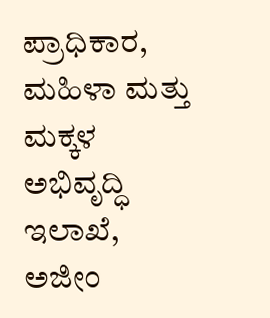ಪ್ರಾಧಿಕಾರ, ಮಹಿಳಾ ಮತ್ತು ಮಕ್ಕಳ ಅಭಿವೃದ್ಧಿ ಇಲಾಖೆ, ಅಜೀಂ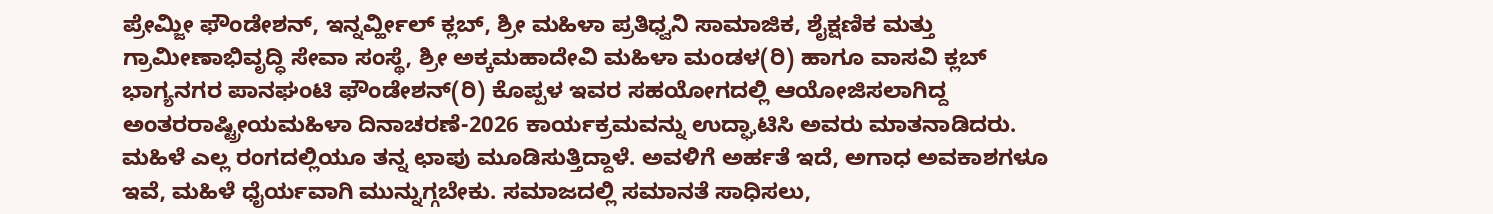ಪ್ರೇಮ್ಜೀ ಫೌಂಡೇಶನ್, ಇನ್ನರ್ವ್ಹೀಲ್ ಕ್ಲಬ್, ಶ್ರೀ ಮಹಿಳಾ ಪ್ರತಿಧ್ವನಿ ಸಾಮಾಜಿಕ, ಶೈಕ್ಷಣಿಕ ಮತ್ತು ಗ್ರಾಮೀಣಾಭಿವೃದ್ಧಿ ಸೇವಾ ಸಂಸ್ಥೆ, ಶ್ರೀ ಅಕ್ಕಮಹಾದೇವಿ ಮಹಿಳಾ ಮಂಡಳ(ರಿ) ಹಾಗೂ ವಾಸವಿ ಕ್ಲಬ್ ಭಾಗ್ಯನಗರ ಪಾನಘಂಟಿ ಫೌಂಡೇಶನ್(ರಿ) ಕೊಪ್ಪಳ ಇವರ ಸಹಯೋಗದಲ್ಲಿ ಆಯೋಜಿಸಲಾಗಿದ್ದ ಅಂತರರಾಷ್ಟ್ರೀಯಮಹಿಳಾ ದಿನಾಚರಣೆ-2026 ಕಾರ್ಯಕ್ರಮವನ್ನು ಉದ್ಘಾಟಿಸಿ ಅವರು ಮಾತನಾಡಿದರು.
ಮಹಿಳೆ ಎಲ್ಲ ರಂಗದಲ್ಲಿಯೂ ತನ್ನ ಛಾಪು ಮೂಡಿಸುತ್ತಿದ್ದಾಳೆ. ಅವಳಿಗೆ ಅರ್ಹತೆ ಇದೆ, ಅಗಾಧ ಅವಕಾಶಗಳೂ ಇವೆ, ಮಹಿಳೆ ಧೈರ್ಯವಾಗಿ ಮುನ್ನುಗ್ಗಬೇಕು. ಸಮಾಜದಲ್ಲಿ ಸಮಾನತೆ ಸಾಧಿಸಲು,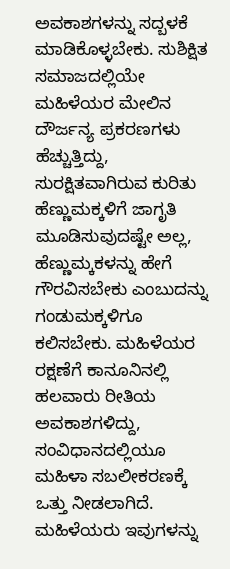ಅವಕಾಶಗಳನ್ನು ಸದ್ಬಳಕೆ ಮಾಡಿಕೊಳ್ಳಬೇಕು. ಸುಶಿಕ್ಷಿತ ಸಮಾಜದಲ್ಲಿಯೇ ಮಹಿಳೆಯರ ಮೇಲಿನ ದೌರ್ಜನ್ಯ ಪ್ರಕರಣಗಳು ಹೆಚ್ಚುತ್ತಿದ್ದು, ಸುರಕ್ಷಿತವಾಗಿರುವ ಕುರಿತು ಹೆಣ್ಣುಮಕ್ಕಳಿಗೆ ಜಾಗೃತಿ ಮೂಡಿಸುವುದಷ್ಟೇ ಅಲ್ಲ, ಹೆಣ್ಣುಮ್ಕಕಳನ್ನು ಹೇಗೆ ಗೌರವಿಸಬೇಕು ಎಂಬುದನ್ನು ಗಂಡುಮಕ್ಕಳಿಗೂ ಕಲಿಸಬೇಕು. ಮಹಿಳೆಯರ ರಕ್ಷಣೆಗೆ ಕಾನೂನಿನಲ್ಲಿ ಹಲವಾರು ರೀತಿಯ ಅವಕಾಶಗಳಿದ್ದು, ಸಂವಿಧಾನದಲ್ಲಿಯೂ ಮಹಿಳಾ ಸಬಲೀಕರಣಕ್ಕೆ ಒತ್ತು ನೀಡಲಾಗಿದೆ. ಮಹಿಳೆಯರು ಇವುಗಳನ್ನು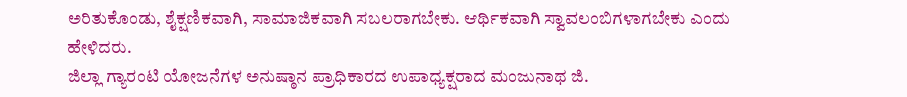ಅರಿತುಕೊಂಡು, ಶೈಕ್ಷಣಿಕವಾಗಿ, ಸಾಮಾಜಿಕವಾಗಿ ಸಬಲರಾಗಬೇಕು. ಆರ್ಥಿಕವಾಗಿ ಸ್ವಾವಲಂಬಿಗಳಾಗಬೇಕು ಎಂದು ಹೇಳಿದರು.
ಜಿಲ್ಲಾ ಗ್ಯಾರಂಟಿ ಯೋಜನೆಗಳ ಅನುಷ್ಠಾನ ಪ್ರಾಧಿಕಾರದ ಉಪಾಧ್ಯಕ್ಷರಾದ ಮಂಜುನಾಥ ಜಿ.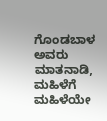ಗೊಂಡಬಾಳ ಅವರು ಮಾತನಾಡಿ, ಮಹಿಳೆಗೆ ಮಹಿಳೆಯೇ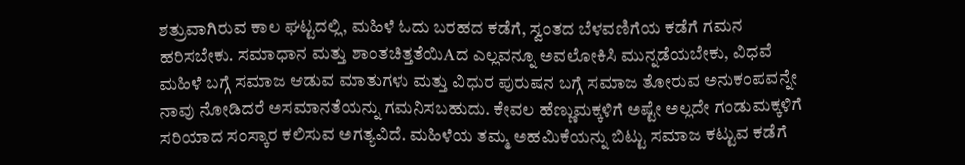ಶತ್ರುವಾಗಿರುವ ಕಾಲ ಘಟ್ಟದಲ್ಲಿ, ಮಹಿಳೆ ಓದು ಬರಹದ ಕಡೆಗೆ, ಸ್ವಂತದ ಬೆಳವಣಿಗೆಯ ಕಡೆಗೆ ಗಮನ ಹರಿಸಬೇಕು. ಸಮಾಧಾನ ಮತ್ತು ಶಾಂತಚಿತ್ತತೆಯಿAದ ಎಲ್ಲವನ್ನೂ ಅವಲೋಕಿಸಿ ಮುನ್ನಡೆಯಬೇಕು, ವಿಧವೆ ಮಹಿಳೆ ಬಗ್ಗೆ ಸಮಾಜ ಆಡುವ ಮಾತುಗಳು ಮತ್ತು ವಿಧುರ ಪುರುಷನ ಬಗ್ಗೆ ಸಮಾಜ ತೋರುವ ಅನುಕಂಪವನ್ನೇ ನಾವು ನೋಡಿದರೆ ಅಸಮಾನತೆಯನ್ನು ಗಮನಿಸಬಹುದು. ಕೇವಲ ಹೆಣ್ಣುಮಕ್ಕಳಿಗೆ ಅಷ್ಟೇ ಅಲ್ಲದೇ ಗಂಡುಮಕ್ಕಳಿಗೆ ಸರಿಯಾದ ಸಂಸ್ಕಾರ ಕಲಿಸುವ ಅಗತ್ಯವಿದೆ. ಮಹಿಳೆಯ ತಮ್ಮ ಅಹಮಿಕೆಯನ್ನು ಬಿಟ್ಟು ಸಮಾಜ ಕಟ್ಟುವ ಕಡೆಗೆ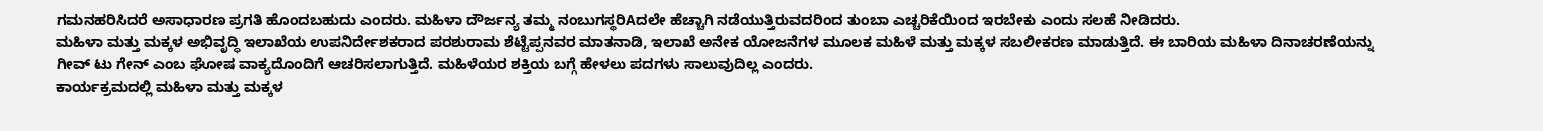ಗಮನಹರಿಸಿದರೆ ಅಸಾಧಾರಣ ಪ್ರಗತಿ ಹೊಂದಬಹುದು ಎಂದರು. ಮಹಿಳಾ ದೌರ್ಜನ್ಯ ತಮ್ಮ ನಂಬುಗಸ್ಥರಿAದಲೇ ಹೆಚ್ಚಾಗಿ ನಡೆಯುತ್ತಿರುವದರಿಂದ ತುಂಬಾ ಎಚ್ಚರಿಕೆಯಿಂದ ಇರಬೇಕು ಎಂದು ಸಲಹೆ ನೀಡಿದರು.
ಮಹಿಳಾ ಮತ್ತು ಮಕ್ಕಳ ಅಭಿವೃದ್ಧಿ ಇಲಾಖೆಯ ಉಪನಿರ್ದೇಶಕರಾದ ಪರಶುರಾಮ ಶೆಟ್ಟೆಪ್ಪನವರ ಮಾತನಾಡಿ, ಇಲಾಖೆ ಅನೇಕ ಯೋಜನೆಗಳ ಮೂಲಕ ಮಹಿಳೆ ಮತ್ತು ಮಕ್ಕಳ ಸಬಲೀಕರಣ ಮಾಡುತ್ತಿದೆ. ಈ ಬಾರಿಯ ಮಹಿಳಾ ದಿನಾಚರಣೆಯನ್ನು ಗೀವ್ ಟು ಗೇನ್ ಎಂಬ ಘೋಷ ವಾಕ್ಯದೊಂದಿಗೆ ಆಚರಿಸಲಾಗುತ್ತಿದೆ. ಮಹಿಳೆಯರ ಶಕ್ತಿಯ ಬಗ್ಗೆ ಹೇಳಲು ಪದಗಳು ಸಾಲುವುದಿಲ್ಲ ಎಂದರು.
ಕಾರ್ಯಕ್ರಮದಲ್ಲಿ ಮಹಿಳಾ ಮತ್ತು ಮಕ್ಕಳ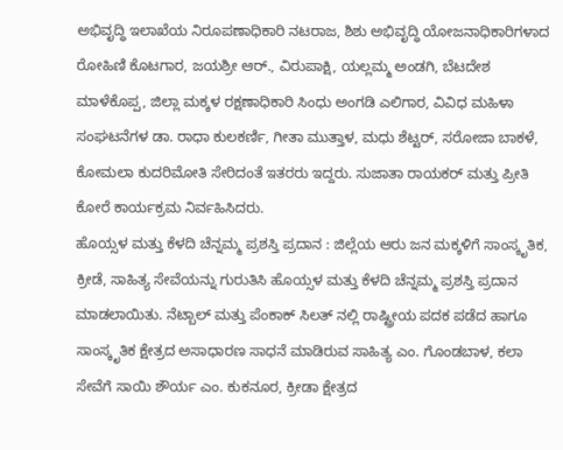ಅಭಿವೃದ್ಧಿ ಇಲಾಖೆಯ ನಿರೂಪಣಾಧಿಕಾರಿ ನಟರಾಜ, ಶಿಶು ಅಭಿವೃದ್ಧಿ ಯೋಜನಾಧಿಕಾರಿಗಳಾದ ರೋಹಿಣಿ ಕೊಟಗಾರ, ಜಯಶ್ರೀ ಆರ್., ವಿರುಪಾಕ್ಷಿ, ಯಲ್ಲಮ್ಮ ಅಂಡಗಿ, ಬೆಟದೇಶ ಮಾಳೆಕೊಪ್ಪ, ಜಿಲ್ಲಾ ಮಕ್ಕಳ ರಕ್ಷಣಾಧಿಕಾರಿ ಸಿಂಧು ಅಂಗಡಿ ಎಲಿಗಾರ, ವಿವಿಧ ಮಹಿಳಾ ಸಂಘಟನೆಗಳ ಡಾ. ರಾಧಾ ಕುಲಕರ್ಣಿ, ಗೀತಾ ಮುತ್ತಾಳ, ಮಧು ಶೆಟ್ಟರ್, ಸರೋಜಾ ಬಾಕಳೆ, ಕೋಮಲಾ ಕುದರಿಮೋತಿ ಸೇರಿದಂತೆ ಇತರರು ಇದ್ದರು. ಸುಜಾತಾ ರಾಯಕರ್ ಮತ್ತು ಪ್ರೀತಿ ಕೋರೆ ಕಾರ್ಯಕ್ರಮ ನಿರ್ವಹಿಸಿದರು.
ಹೊಯ್ಸಳ ಮತ್ತು ಕೆಳದಿ ಚೆನ್ನಮ್ಮ ಪ್ರಶಸ್ತಿ ಪ್ರದಾನ : ಜಿಲ್ಲೆಯ ಆರು ಜನ ಮಕ್ಕಳಿಗೆ ಸಾಂಸ್ಕೃತಿಕ, ಕ್ರೀಡೆ, ಸಾಹಿತ್ಯ ಸೇವೆಯನ್ನು ಗುರುತಿಸಿ ಹೊಯ್ಸಳ ಮತ್ತು ಕೆಳದಿ ಚೆನ್ನಮ್ಮ ಪ್ರಶಸ್ತಿ ಪ್ರದಾನ ಮಾಡಲಾಯಿತು. ನೆಟ್ಬಾಲ್ ಮತ್ತು ಪೆಂಕಾಕ್ ಸಿಲತ್ ನಲ್ಲಿ ರಾಷ್ಟ್ರೀಯ ಪದಕ ಪಡೆದ ಹಾಗೂ ಸಾಂಸ್ಕೃತಿಕ ಕ್ಷೇತ್ರದ ಅಸಾಧಾರಣ ಸಾಧನೆ ಮಾಡಿರುವ ಸಾಹಿತ್ಯ ಎಂ. ಗೊಂಡಬಾಳ, ಕಲಾ ಸೇವೆಗೆ ಸಾಯಿ ಶೌರ್ಯ ಎಂ. ಕುಕನೂರ, ಕ್ರೀಡಾ ಕ್ಷೇತ್ರದ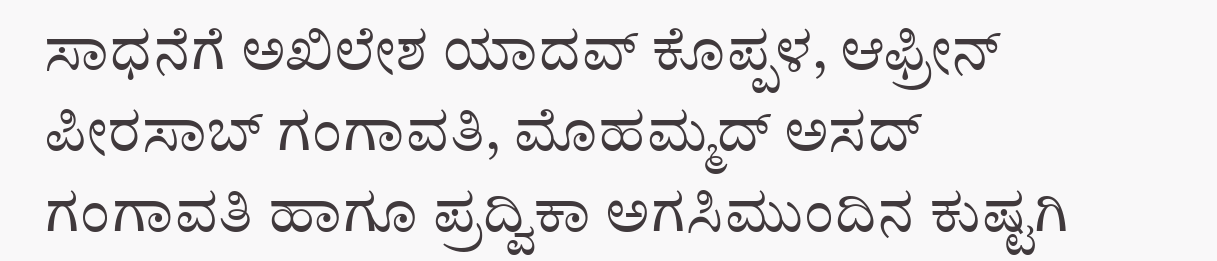ಸಾಧನೆಗೆ ಅಖಿಲೇಶ ಯಾದವ್ ಕೊಪ್ಪಳ, ಆಫ್ರೀನ್ ಪೀರಸಾಬ್ ಗಂಗಾವತಿ, ಮೊಹಮ್ಮದ್ ಅಸದ್ ಗಂಗಾವತಿ ಹಾಗೂ ಪ್ರದ್ವಿಕಾ ಅಗಸಿಮುಂದಿನ ಕುಷ್ಟಗಿ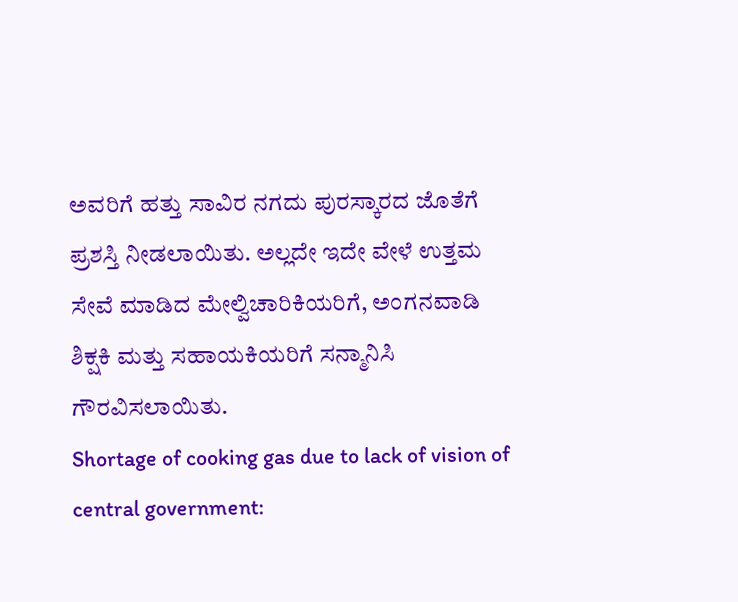ಅವರಿಗೆ ಹತ್ತು ಸಾವಿರ ನಗದು ಪುರಸ್ಕಾರದ ಜೊತೆಗೆ ಪ್ರಶಸ್ತಿ ನೀಡಲಾಯಿತು. ಅಲ್ಲದೇ ಇದೇ ವೇಳೆ ಉತ್ತಮ ಸೇವೆ ಮಾಡಿದ ಮೇಲ್ವಿಚಾರಿಕಿಯರಿಗೆ, ಅಂಗನವಾಡಿ ಶಿಕ್ಷಕಿ ಮತ್ತು ಸಹಾಯಕಿಯರಿಗೆ ಸನ್ಮಾನಿಸಿ ಗೌರವಿಸಲಾಯಿತು.
Shortage of cooking gas due to lack of vision of central government: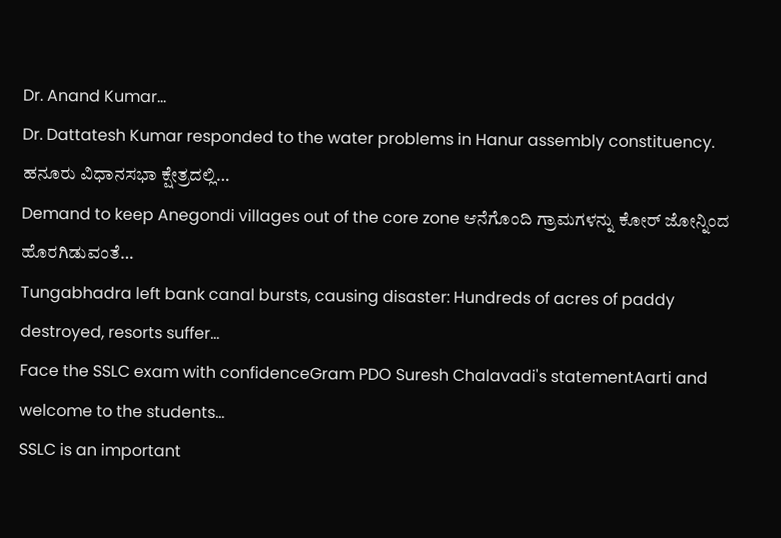Dr. Anand Kumar…
Dr. Dattatesh Kumar responded to the water problems in Hanur assembly constituency. ಹನೂರು ವಿಧಾನಸಭಾ ಕ್ಷೇತ್ರದಲ್ಲಿ…
Demand to keep Anegondi villages out of the core zone ಆನೆಗೊಂದಿ ಗ್ರಾಮಗಳನ್ನು ಕೋರ್ ಜೋನ್ನಿಂದ ಹೊರಗಿಡುವಂತೆ…
Tungabhadra left bank canal bursts, causing disaster: Hundreds of acres of paddy destroyed, resorts suffer…
Face the SSLC exam with confidenceGram PDO Suresh Chalavadi's statementAarti and welcome to the students…
SSLC is an important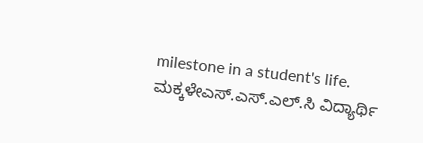milestone in a student's life. ಮಕ್ಕಳೇಎಸ್.ಎಸ್.ಎಲ್.ಸಿ ವಿದ್ಯಾರ್ಥಿ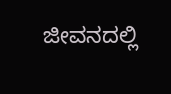ಜೀವನದಲ್ಲಿ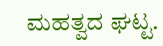ಮಹತ್ವದ ಘಟ್ಟ.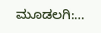ಮೂಡಲಗಿ:…